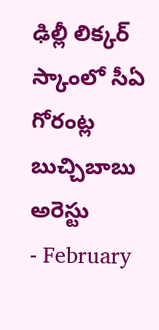ఢిల్లీ లిక్కర్ స్కాంలో సీఏ గోరంట్ల బుచ్చిబాబు అరెస్టు
- February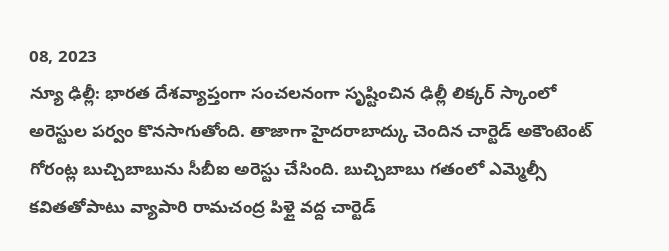08, 2023
న్యూ ఢిల్లీ: భారత దేశవ్యాప్తంగా సంచలనంగా సృష్టించిన ఢిల్లీ లిక్కర్ స్కాంలో అరెస్టుల పర్వం కొనసాగుతోంది. తాజాగా హైదరాబాద్కు చెందిన చార్టెడ్ అకౌంటెంట్ గోరంట్ల బుచ్చిబాబును సీబీఐ అరెస్టు చేసింది. బుచ్చిబాబు గతంలో ఎమ్మెల్సీ కవితతోపాటు వ్యాపారి రామచంద్ర పిళ్లై వద్ద చార్టెడ్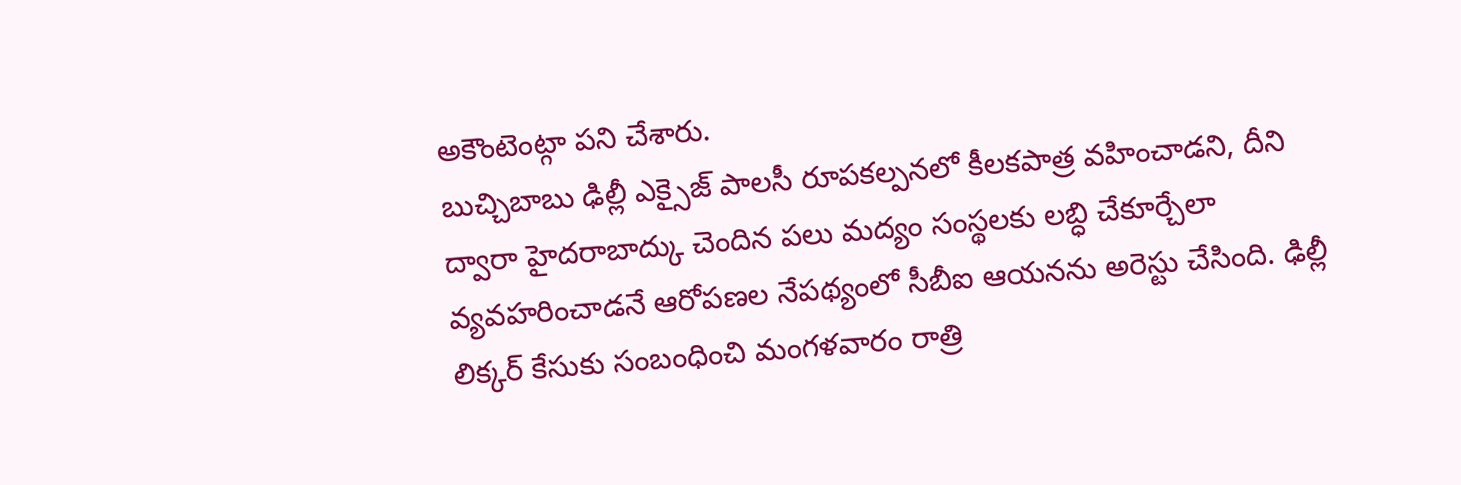అకౌంటెంట్గా పని చేశారు.
బుచ్చిబాబు ఢిల్లీ ఎక్సైజ్ పాలసీ రూపకల్పనలో కీలకపాత్ర వహించాడని, దీని ద్వారా హైదరాబాద్కు చెందిన పలు మద్యం సంస్థలకు లబ్ధి చేకూర్చేలా వ్యవహరించాడనే ఆరోపణల నేపథ్యంలో సీబీఐ ఆయనను అరెస్టు చేసింది. ఢిల్లీ లిక్కర్ కేసుకు సంబంధించి మంగళవారం రాత్రి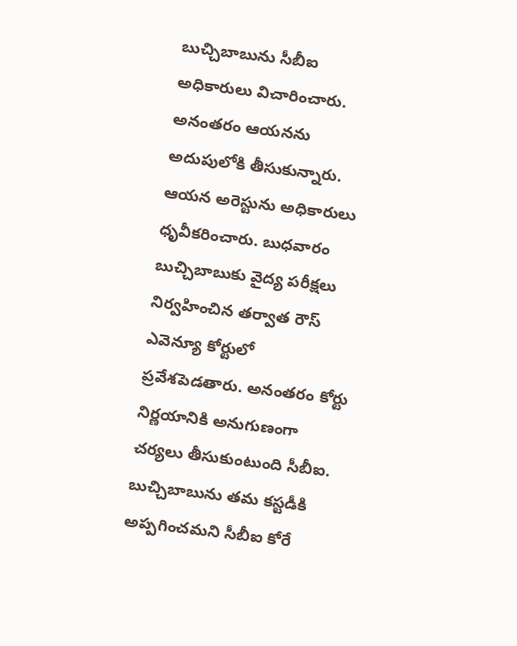బుచ్చిబాబును సీబీఐ అధికారులు విచారించారు. అనంతరం ఆయనను అదుపులోకి తీసుకున్నారు. ఆయన అరెస్టును అధికారులు ధృవీకరించారు. బుధవారం బుచ్చిబాబుకు వైద్య పరీక్షలు నిర్వహించిన తర్వాత రౌస్ ఎవెన్యూ కోర్టులో ప్రవేశపెడతారు. అనంతరం కోర్టు నిర్ణయానికి అనుగుణంగా చర్యలు తీసుకుంటుంది సీబీఐ. బుచ్చిబాబును తమ కస్టడీకి అప్పగించమని సీబీఐ కోరే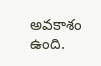అవకాశం ఉంది.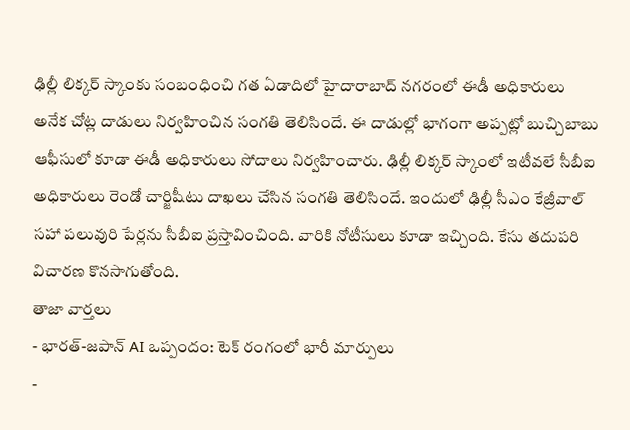ఢిల్లీ లిక్కర్ స్కాంకు సంబంధించి గత ఏడాదిలో హైదారాబాద్ నగరంలో ఈడీ అధికారులు అనేక చోట్ల దాడులు నిర్వహించిన సంగతి తెలిసిందే. ఈ దాడుల్లో భాగంగా అప్పట్లో బుచ్చిబాబు ఆఫీసులో కూడా ఈడీ అధికారులు సోదాలు నిర్వహించారు. ఢిల్లీ లిక్కర్ స్కాంలో ఇటీవలే సీబీఐ అధికారులు రెండో చార్జిషీటు దాఖలు చేసిన సంగతి తెలిసిందే. ఇందులో ఢిల్లీ సీఎం కేజ్రీవాల్ సహా పలువురి పేర్లను సీబీఐ ప్రస్తావించింది. వారికి నోటీసులు కూడా ఇచ్చింది. కేసు తదుపరి విచారణ కొనసాగుతోంది.
తాజా వార్తలు
- భారత్-జపాన్ AI ఒప్పందం: టెక్ రంగంలో భారీ మార్పులు
-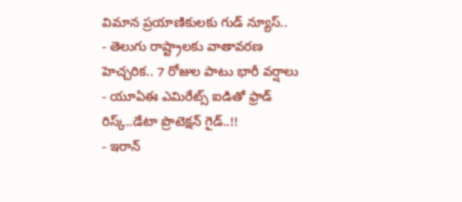విమాన ప్రయాణికులకు గుడ్ న్యూస్..
- తెలుగు రాష్ట్రాలకు వాతావరణ హెచ్చరిక.. 7 రోజుల పాటు భారీ వర్షాలు
- యూఏఈ ఎమిరేట్స్ ఐడితో ఫ్రాడ్ రిస్క్..డేటా ప్రొటెక్షన్ గైడ్..!!
- ఇరాన్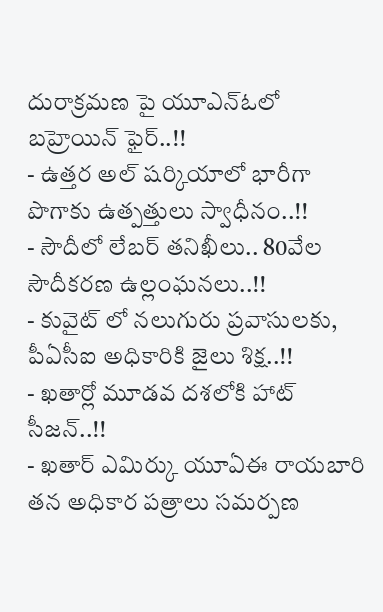దురాక్రమణ పై యూఎన్ఓలో బహ్రెయిన్ ఫైర్..!!
- ఉత్తర అల్ షర్కియాలో భారీగా పొగాకు ఉత్పత్తులు స్వాధీనం..!!
- సౌదీలో లేబర్ తనిఖీలు.. 80వేల సౌదీకరణ ఉల్లంఘనలు..!!
- కువైట్ లో నలుగురు ప్రవాసులకు, పీఏసీఐ అధికారికి జైలు శిక్ష..!!
- ఖతార్లో మూడవ దశలోకి హాట్ సీజన్..!!
- ఖతార్ ఎమిర్కు యూఏఈ రాయబారి తన అధికార పత్రాలు సమర్పణ